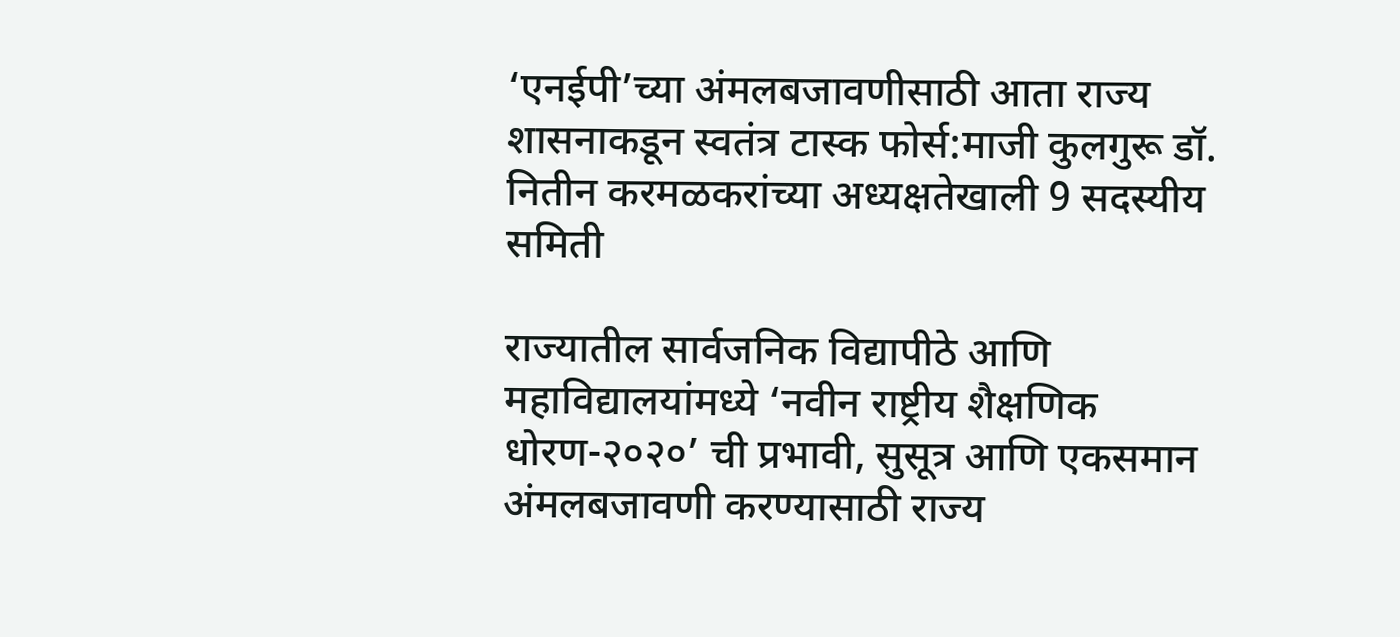‘एनईपी’च्या अंमलबजावणीसाठी आता राज्य शासनाकडून स्वतंत्र टास्क फोर्स:माजी कुलगुरू डॉ. नितीन करमळकरांच्या अध्यक्षतेखाली 9 सदस्यीय समिती

राज्यातील सार्वजनिक विद्यापीठे आणि महाविद्यालयांमध्ये ‘नवीन राष्ट्रीय शैक्षणिक धोरण-२०२०’ ची प्रभावी, सुसूत्र आणि एकसमान अंमलबजावणी करण्यासाठी राज्य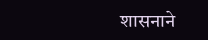शासनाने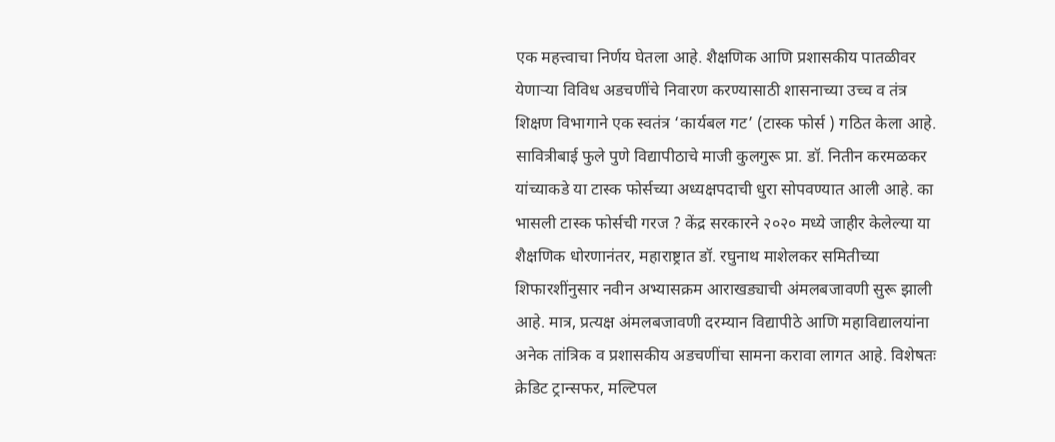एक महत्त्वाचा निर्णय घेतला आहे. शैक्षणिक आणि प्रशासकीय पातळीवर येणाऱ्या विविध अडचणींचे निवारण करण्यासाठी शासनाच्या उच्च व तंत्र शिक्षण विभागाने एक स्वतंत्र ‘कार्यबल गट’ (टास्क फोर्स ) गठित केला आहे. सावित्रीबाई फुले पुणे विद्यापीठाचे माजी कुलगुरू प्रा. डॉ. नितीन करमळकर यांच्याकडे या टास्क फोर्सच्या अध्यक्षपदाची धुरा सोपवण्यात आली आहे. का भासली टास्क फोर्सची गरज ? केंद्र सरकारने २०२० मध्ये जाहीर केलेल्या या शैक्षणिक धोरणानंतर, महाराष्ट्रात डॉ. रघुनाथ माशेलकर समितीच्या शिफारशींनुसार नवीन अभ्यासक्रम आराखड्याची अंमलबजावणी सुरू झाली आहे. मात्र, प्रत्यक्ष अंमलबजावणी दरम्यान विद्यापीठे आणि महाविद्यालयांना अनेक तांत्रिक व प्रशासकीय अडचणींचा सामना करावा लागत आहे. विशेषतः क्रेडिट ट्रान्सफर, मल्टिपल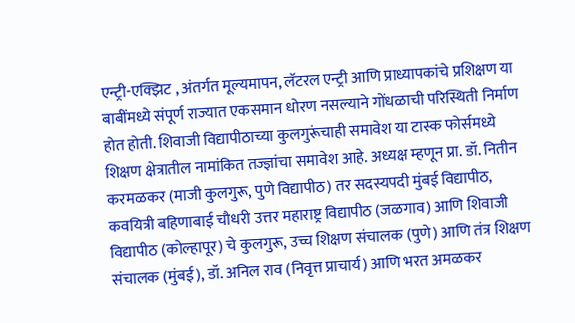एन्ट्री-एक्झिट , अंतर्गत मूल्यमापन, लॅटरल एन्ट्री आणि प्राध्यापकांचे प्रशिक्षण या बाबींमध्ये संपूर्ण राज्यात एकसमान धोरण नसल्याने गोंधळाची परिस्थिती निर्माण होत होती. शिवाजी विद्यापीठाच्या कुलगुरूंचाही समावेश या टास्क फोर्समध्ये शिक्षण क्षेत्रातील नामांकित तज्ज्ञांचा समावेश आहे. अध्यक्ष म्हणून प्रा. डॉ. नितीन करमळकर (माजी कुलगुरू, पुणे विद्यापीठ) तर सदस्यपदी मुंबई विद्यापीठ, कवयित्री बहिणाबाई चौधरी उत्तर महाराष्ट्र विद्यापीठ (जळगाव) आणि शिवाजी विद्यापीठ (कोल्हापूर) चे कुलगुरू, उच्च शिक्षण संचालक (पुणे) आणि तंत्र शिक्षण संचालक (मुंबई), डॉ. अनिल राव (निवृत्त प्राचार्य) आणि भरत अमळकर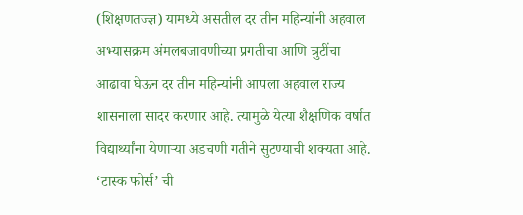(शिक्षणतज्ज्ञ) यामध्ये असतील दर तीन महिन्यांनी अहवाल अभ्यासक्रम अंमलबजावणीच्या प्रगतीचा आणि त्रुटींचा आढावा घेऊन दर तीन महिन्यांनी आपला अहवाल राज्य शासनाला सादर करणार आहे. त्यामुळे येत्या शैक्षणिक वर्षात विद्यार्थ्यांना येणाऱ्या अडचणी गतीने सुटण्याची शक्यता आहे. ‘टास्क फोर्स’ ची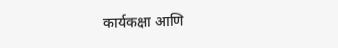कार्यकक्षा आणि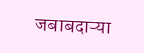जबाबदाऱ्या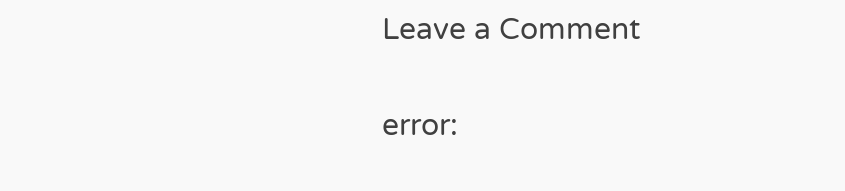Leave a Comment

error: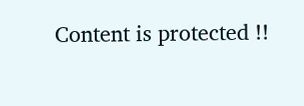Content is protected !!